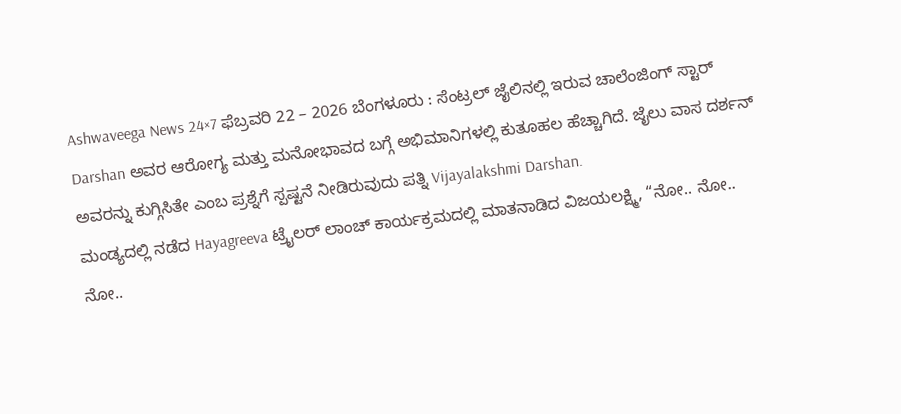Ashwaveega News 24×7 ಫೆಬ್ರವರಿ 22 – 2026 ಬೆಂಗಳೂರು : ಸೆಂಟ್ರಲ್ ಜೈಲಿನಲ್ಲಿ ಇರುವ ಚಾಲೆಂಜಿಂಗ್ ಸ್ಟಾರ್ Darshan ಅವರ ಆರೋಗ್ಯ ಮತ್ತು ಮನೋಭಾವದ ಬಗ್ಗೆ ಅಭಿಮಾನಿಗಳಲ್ಲಿ ಕುತೂಹಲ ಹೆಚ್ಚಾಗಿದೆ. ಜೈಲು ವಾಸ ದರ್ಶನ್ ಅವರನ್ನು ಕುಗ್ಗಿಸಿತೇ ಎಂಬ ಪ್ರಶ್ನೆಗೆ ಸ್ಪಷ್ಟನೆ ನೀಡಿರುವುದು ಪತ್ನಿ Vijayalakshmi Darshan.
ಮಂಡ್ಯದಲ್ಲಿ ನಡೆದ Hayagreeva ಟ್ರೈಲರ್ ಲಾಂಚ್ ಕಾರ್ಯಕ್ರಮದಲ್ಲಿ ಮಾತನಾಡಿದ ವಿಜಯಲಕ್ಷ್ಮಿ, “ನೋ.. ನೋ.. ನೋ..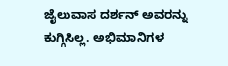ಜೈಲುವಾಸ ದರ್ಶನ್ ಅವರನ್ನು ಕುಗ್ಗಿಸಿಲ್ಲ. ಅಭಿಮಾನಿಗಳ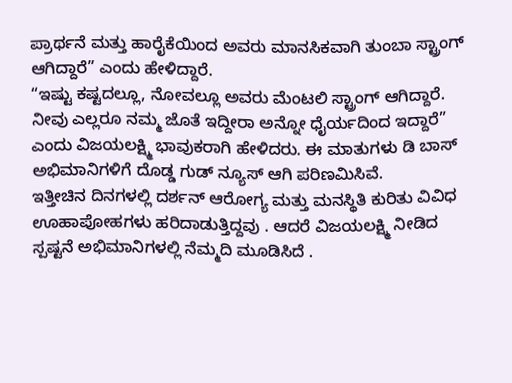ಪ್ರಾರ್ಥನೆ ಮತ್ತು ಹಾರೈಕೆಯಿಂದ ಅವರು ಮಾನಸಿಕವಾಗಿ ತುಂಬಾ ಸ್ಟ್ರಾಂಗ್ ಆಗಿದ್ದಾರೆ” ಎಂದು ಹೇಳಿದ್ದಾರೆ.
“ಇಷ್ಟು ಕಷ್ಟದಲ್ಲೂ, ನೋವಲ್ಲೂ ಅವರು ಮೆಂಟಲಿ ಸ್ಟ್ರಾಂಗ್ ಆಗಿದ್ದಾರೆ. ನೀವು ಎಲ್ಲರೂ ನಮ್ಮ ಜೊತೆ ಇದ್ದೀರಾ ಅನ್ನೋ ಧೈರ್ಯದಿಂದ ಇದ್ದಾರೆ” ಎಂದು ವಿಜಯಲಕ್ಷ್ಮಿ ಭಾವುಕರಾಗಿ ಹೇಳಿದರು. ಈ ಮಾತುಗಳು ಡಿ ಬಾಸ್ ಅಭಿಮಾನಿಗಳಿಗೆ ದೊಡ್ಡ ಗುಡ್ ನ್ಯೂಸ್ ಆಗಿ ಪರಿಣಮಿಸಿವೆ.
ಇತ್ತೀಚಿನ ದಿನಗಳಲ್ಲಿ ದರ್ಶನ್ ಆರೋಗ್ಯ ಮತ್ತು ಮನಸ್ಥಿತಿ ಕುರಿತು ವಿವಿಧ ಊಹಾಪೋಹಗಳು ಹರಿದಾಡುತ್ತಿದ್ದವು . ಆದರೆ ವಿಜಯಲಕ್ಷ್ಮಿ ನೀಡಿದ ಸ್ಪಷ್ಟನೆ ಅಭಿಮಾನಿಗಳಲ್ಲಿ ನೆಮ್ಮದಿ ಮೂಡಿಸಿದೆ .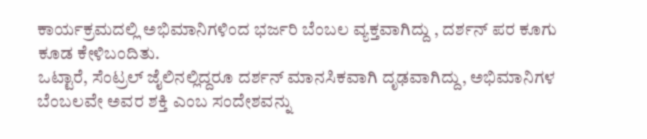ಕಾರ್ಯಕ್ರಮದಲ್ಲಿ ಅಭಿಮಾನಿಗಳಿಂದ ಭರ್ಜರಿ ಬೆಂಬಲ ವ್ಯಕ್ತವಾಗಿದ್ದು , ದರ್ಶನ್ ಪರ ಕೂಗು ಕೂಡ ಕೇಳಿಬಂದಿತು.
ಒಟ್ಟಾರೆ, ಸೆಂಟ್ರಲ್ ಜೈಲಿನಲ್ಲಿದ್ದರೂ ದರ್ಶನ್ ಮಾನಸಿಕವಾಗಿ ದೃಢವಾಗಿದ್ದು, ಅಭಿಮಾನಿಗಳ ಬೆಂಬಲವೇ ಅವರ ಶಕ್ತಿ ಎಂಬ ಸಂದೇಶವನ್ನು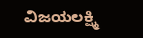ವಿಜಯಲಕ್ಷ್ಮಿ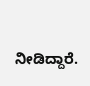ನೀಡಿದ್ದಾರೆ.